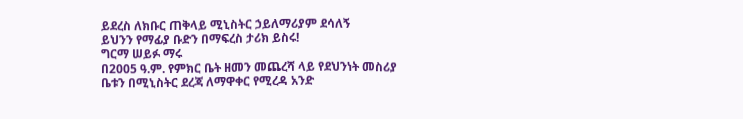ይደረስ ለክቡር ጠቅላይ ሚኒስትር ኃይለማሪያም ደሳለኝ
ይህንን የማፊያ ቡድን በማፍረስ ታሪክ ይስሩ!
ግርማ ሠይፉ ማሩ
በ2005 ዓ.ም. የምክር ቤት ዘመን መጨረሻ ላይ የደህንነት መስሪያ ቤቱን በሚኒስትር ደረጃ ለማዋቀር የሚረዳ አንድ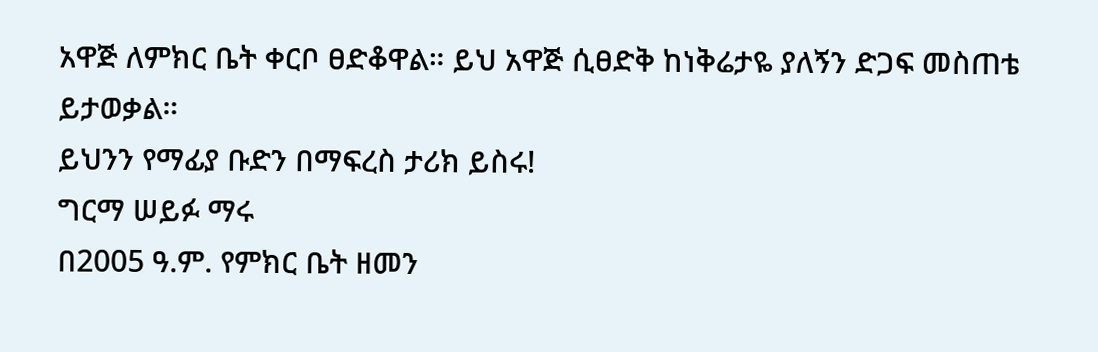አዋጅ ለምክር ቤት ቀርቦ ፀድቆዋል። ይህ አዋጅ ሲፀድቅ ከነቅሬታዬ ያለኝን ድጋፍ መስጠቴ ይታወቃል።
ይህንን የማፊያ ቡድን በማፍረስ ታሪክ ይስሩ!
ግርማ ሠይፉ ማሩ
በ2005 ዓ.ም. የምክር ቤት ዘመን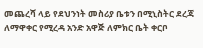መጨረሻ ላይ የደህንነት መስሪያ ቤቱን በሚኒስትር ደረጃ ለማዋቀር የሚረዳ አንድ አዋጅ ለምክር ቤት ቀርቦ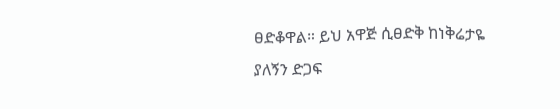ፀድቆዋል። ይህ አዋጅ ሲፀድቅ ከነቅሬታዬ ያለኝን ድጋፍ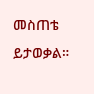መስጠቴ ይታወቃል።